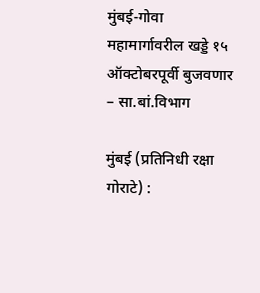मुंबई-गोवा महामार्गावरील खड्डे १५ ऑक्टोबरपूर्वी बुजवणार – सा.बां.विभाग

मुंबई (प्रतिनिधी रक्षा गोराटे) :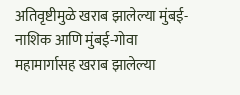अतिवृष्टीमुळे खराब झालेल्या मुंबई-नाशिक आणि मुंबई-गोवा महामार्गासह खराब झालेल्या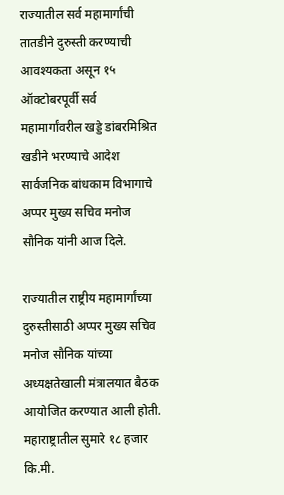राज्यातील सर्व महामार्गांची तातडीने दुरुस्ती करण्याची आवश्यकता असून १५ ऑक्टोबरपूर्वी सर्व महामार्गांवरील खड्डे डांबरमिश्रित खडीने भरण्याचे आदेश सार्वजनिक बांधकाम विभागाचे अप्पर मुख्य सचिव मनोज सौनिक यांनी आज दिले.

राज्यातील राष्ट्रीय महामार्गांच्या दुरुस्तीसाठी अप्पर मुख्य सचिव मनोज सौनिक यांच्या अध्यक्षतेखाली मंत्रालयात बैठक आयोजित करण्यात आली होती. महाराष्ट्रातील सुमारे १८ हजार कि.मी.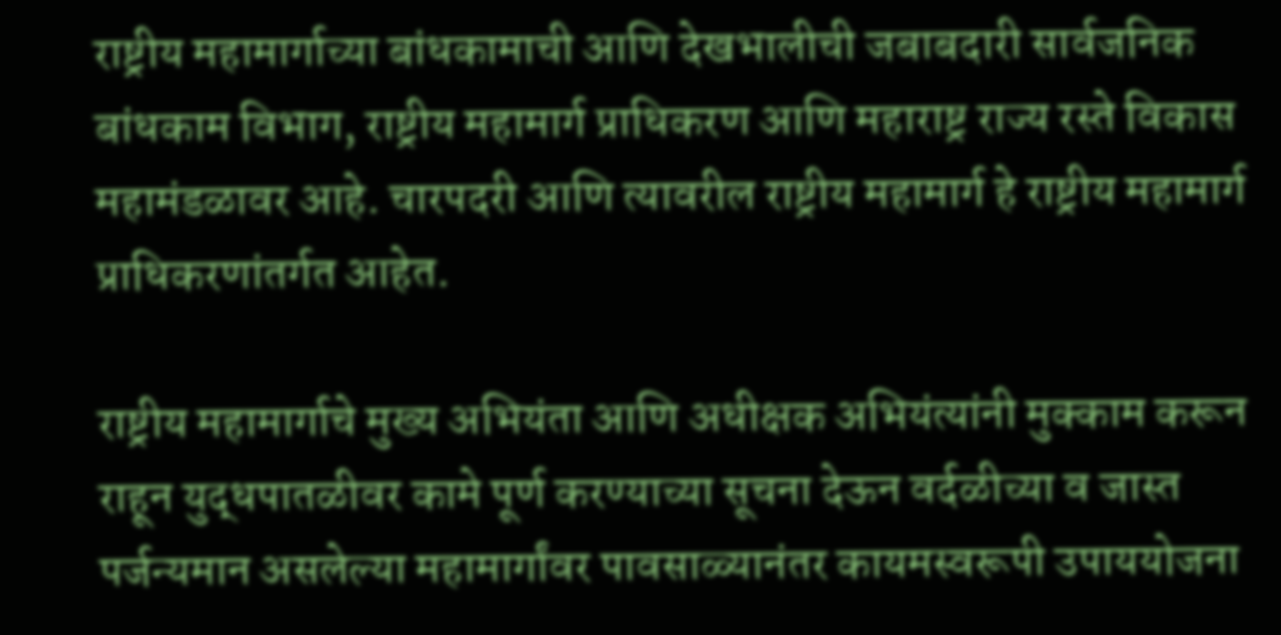राष्ट्रीय महामार्गाच्या बांधकामाची आणि देखभालीची जबाबदारी सार्वजनिक बांधकाम विभाग, राष्ट्रीय महामार्ग प्राधिकरण आणि महाराष्ट्र राज्य रस्ते विकास महामंडळावर आहे. चारपदरी आणि त्यावरील राष्ट्रीय महामार्ग हे राष्ट्रीय महामार्ग प्राधिकरणांतर्गत आहेत.

राष्ट्रीय महामार्गाचे मुख्य अभियंता आणि अधीक्षक अभियंत्यांनी मुक्काम करून राहून युद्धपातळीवर कामे पूर्ण करण्याच्या सूचना देऊन वर्दळीच्या व जास्त पर्जन्यमान असलेल्या महामार्गांवर पावसाळ्यानंतर कायमस्वरूपी उपाययोजना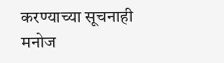करण्याच्या सूचनाही मनोज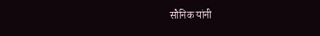सौनिक यांनी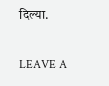दिल्या.

LEAVE A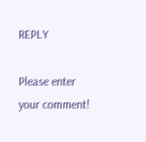REPLY

Please enter your comment!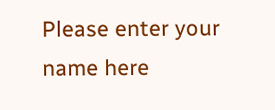Please enter your name here